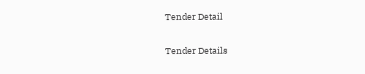Tender Detail

Tender Details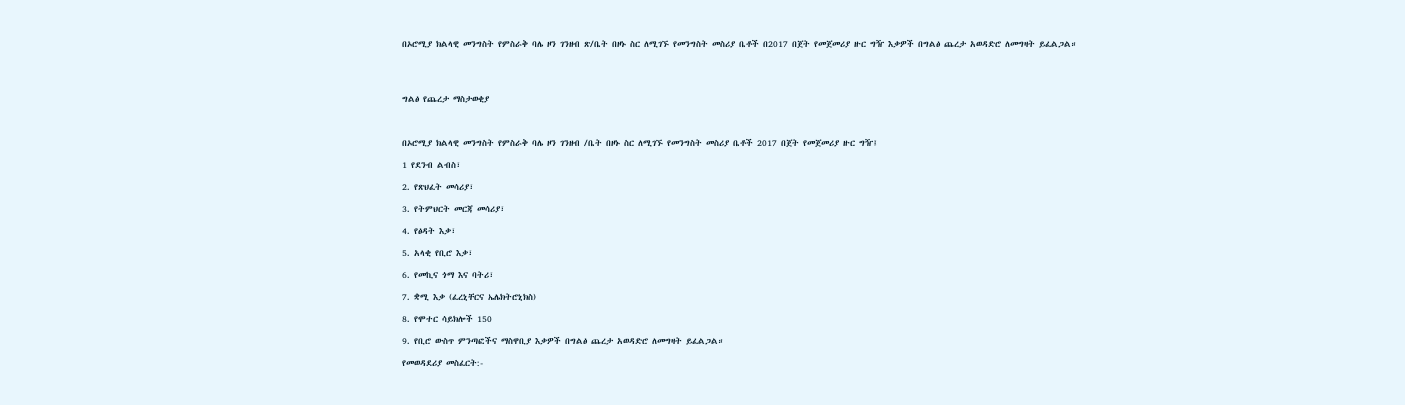በኦሮሚያ ክልላዊ መንግስት የምስራቅ ባሌ ዞን ገንዘብ ጽ/ቤት በዞኑ ስር ለሚገኙ የመንግስት መስሪያ ቤቶች በ2017 በጀት የመጀመሪያ ዙር ግዥ እቃዎች በግልፅ ጨረታ አወዳድሮ ለመግዛት ይፈልጋል።




ግልፅ የጨረታ ማስታወቂያ



በኦሮሚያ ክልላዊ መንግስት የምስራቅ ባሌ ዞን ገንዘብ /ቤት በዞኑ ስር ለሚገኙ የመንግስት መስሪያ ቤቶች 2017 በጀት የመጀመሪያ ዙር ግዥ፤

1 የደንብ ልብስ፣

2. የጽህፈት መሳሪያ፣

3. የትምህርት መርጃ መሳሪያ፣

4. የፅዳት እቃ፣

5. አላቂ የቢሮ እቃ፣

6. የመኪና ጎማ እና ባትሪ፣

7. ቋሚ እቃ (ፈረኒቸርና ኤሌክትሮኒክስ)

8. የሞተር ሳይክሎች 150

9. የቢሮ ውስጥ ምንጣፎችና ማስዋቢያ እቃዎች በግልፅ ጨረታ አወዳድሮ ለመግዛት ይፈልጋል።

የመወዳደሪያ መስፈርት:-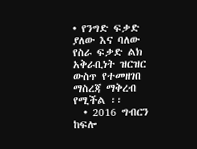• የንግድ ፍቃድ ያለው እና ባለው የስራ ፍቃድ ልክ አቅራቢነት ዝርዝር ውስጥ የተመዘገበ ማስረጃ ማቅረብ የሚችል ፡፡
  • 2016 ግብርን ከፍሎ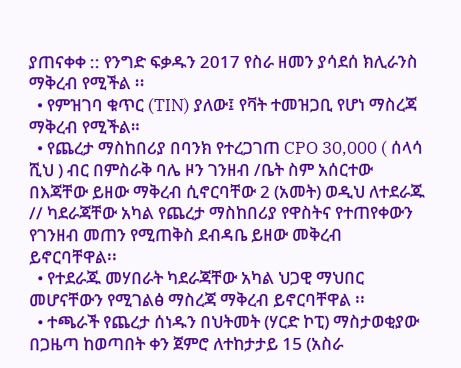ያጠናቀቀ :: የንግድ ፍቃዱን 2017 የስራ ዘመን ያሳደሰ ክሊራንስ ማቅረብ የሚችል ፡፡
  • የምዝገባ ቁጥር (TIN) ያለው፤ የቫት ተመዝጋቢ የሆነ ማስረጃ ማቅረብ የሚችል።
  • የጨረታ ማስከበሪያ በባንክ የተረጋገጠ CPO 30,000 ( ሰላሳ ሺህ ) ብር በምስራቅ ባሌ ዞን ገንዘብ /ቤት ስም አሰርተው በእጃቸው ይዘው ማቅረብ ሲኖርባቸው 2 (አመት) ወዲህ ለተደራጁ // ካደራጃቸው አካል የጨረታ ማስከበሪያ የዋስትና የተጠየቀውን የገንዘብ መጠን የሚጠቅስ ደብዳቤ ይዘው መቅረብ ይኖርባቸዋል፡፡
  • የተደራጁ መሃበራት ካደራጃቸው አካል ህጋዊ ማህበር መሆናቸውን የሚገልፅ ማስረጃ ማቅረብ ይኖርባቸዋል ፡፡
  • ተጫራች የጨረታ ሰነዱን በህትመት (ሃርድ ኮፒ) ማስታወቂያው በጋዜጣ ከወጣበት ቀን ጀምሮ ለተከታታይ 15 (አስራ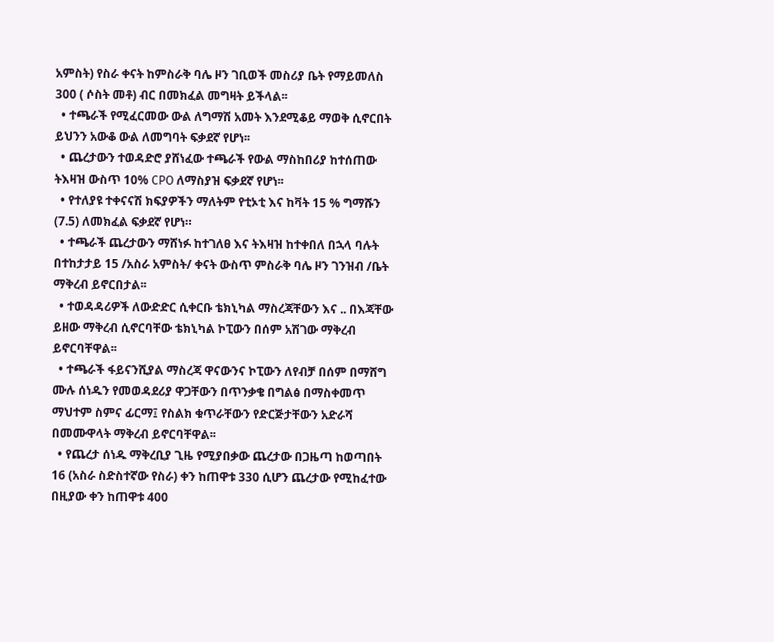አምስት) የስራ ቀናት ከምስራቅ ባሌ ዞን ገቢወች መስሪያ ቤት የማይመለስ 300 ( ሶስት መቶ) ብር በመክፈል መግዛት ይችላል፡፡
  • ተጫራች የሚፈርመው ውል ለግማሽ አመት እንደሚቆይ ማወቅ ሲኖርበት ይህንን አውቆ ውል ለመግባት ፍቃደኛ የሆነ፡፡
  • ጨረታውን ተወዳድሮ ያሸነፈው ተጫራች የውል ማስከበሪያ ከተሰጠው ትእዛዝ ውስጥ 10% CPO ለማስያዝ ፍቃደኛ የሆነ፡፡
  • የተለያዩ ተቀናናሽ ክፍያዎችን ማለትም የቲኦቲ እና ከቫት 15 % ግማሹን (7.5) ለመክፈል ፍቃደኛ የሆነ።
  • ተጫራች ጨረታውን ማሸነፉ ከተገለፀ እና ትእዛዝ ከተቀበለ በኋላ ባሉት በተከታታይ 15 /አስራ አምስት/ ቀናት ውስጥ ምስራቅ ባሌ ዞን ገንዝብ /ቤት ማቅረብ ይኖርበታል፡፡
  • ተወዳዳሪዎች ለውድድር ሲቀርቡ ቴክኒካል ማስረጃቸውን እና .. በእጃቸው ይዘው ማቅረብ ሲኖርባቸው ቴክኒካል ኮፒውን በሰም አሽገው ማቅረብ ይኖርባቸዋል፡፡
  • ተጫራች ፋይናንሺያል ማስረጃ ዋናውንና ኮፒውን ለየብቻ በሰም በማሸግ ሙሉ ሰነዱን የመወዳደሪያ ዋጋቸውን በጥንቃቄ በግልፅ በማስቀመጥ ማህተም ስምና ፊርማ፤ የስልክ ቁጥራቸውን የድርጅታቸውን አድራሻ በመሙዋላት ማቅረብ ይኖርባቸዋል፡፡
  • የጨረታ ሰነዱ ማቅረቢያ ጊዜ የሚያበቃው ጨረታው በጋዜጣ ከወጣበት 16 (አስራ ስድስተኛው የስራ) ቀን ከጠዋቱ 330 ሲሆን ጨረታው የሚከፈተው በዚያው ቀን ከጠዋቱ 400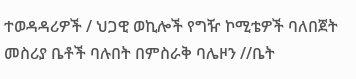ተወዳዳሪዎች / ህጋዊ ወኪሎች የግዥ ኮሚቴዎች ባለበጀት መስሪያ ቤቶች ባሉበት በምስራቅ ባሌዞን //ቤት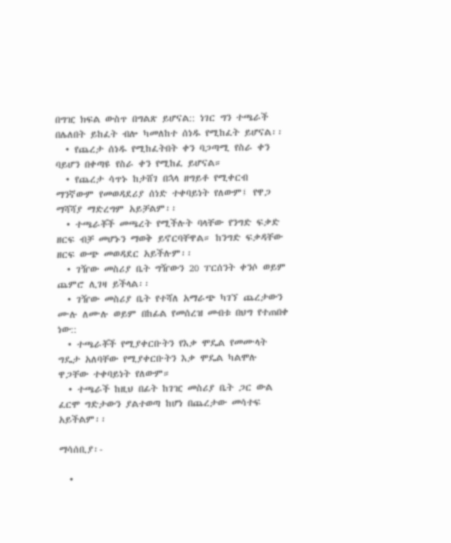በግዢ ክፍል ውስጥ በግልጽ ይሆናል:: ነገር ግን ተጫራች በሌለበት ይከፈት ብሎ ካመለከተ ሰነዱ የሚከፈት ይሆናል፡፡
  • የጨረታ ሰነዱ የሚከፈትበት ቀን ባጋጣሚ የስራ ቀን ባይሆን በቀጣዩ የስራ ቀን የሚከፈ ይሆናል።
  • የጨረታ ሳጥኑ ከታሸገ በኋላ ዘግይቶ የሚቀርብ ማንኛውም የመወዳደሪያ ሰነድ ተቀባይነት የለውም፤ የዋጋ ማሻሻያ ማድረግም አይቻልም፡፡
  • ተጫራቾች መጫረት የሚችሉት ባላቸው የንግድ ፍቃድ ዘርፍ ብቻ መሆኑን ማወቅ ይኖርባቸዋል። ከንግድ ፍቃዳቸው ዘርፍ ውጭ መወዳደር አይችሉም፡፡
  • ገዥው መስሪያ ቤት ግዥውን 20 ፐርሰንት ቀንሶ ወይም ጨምሮ ሊገዛ ይችላል፡፡
  • ገዥው መስሪያ ቤት የተሻለ አማራጭ ካገኘ ጨረታውን ሙሉ ለሙሉ ወይም በከፊል የመሰረዝ መብቱ በህግ የተጠበቀ ነው::
  • ተጫራቾች የሚያቀርቡትን የእቃ ሞዴል የመሙላት ግዴታ አለባቸው የሚያቀርቡትን እቃ ሞዴል ካልሞሉ ዋጋቸው ተቀባይነት የለውም።
  • ተጫራች ከዚህ በፊት ከገዢ መስሪያ ቤት ጋር ውል ፈርሞ ግድታውን ያልተወጣ ከሆነ በጨረታው መሳተፍ አይችልም፡፡

ማሳሰቢያ፡-

  •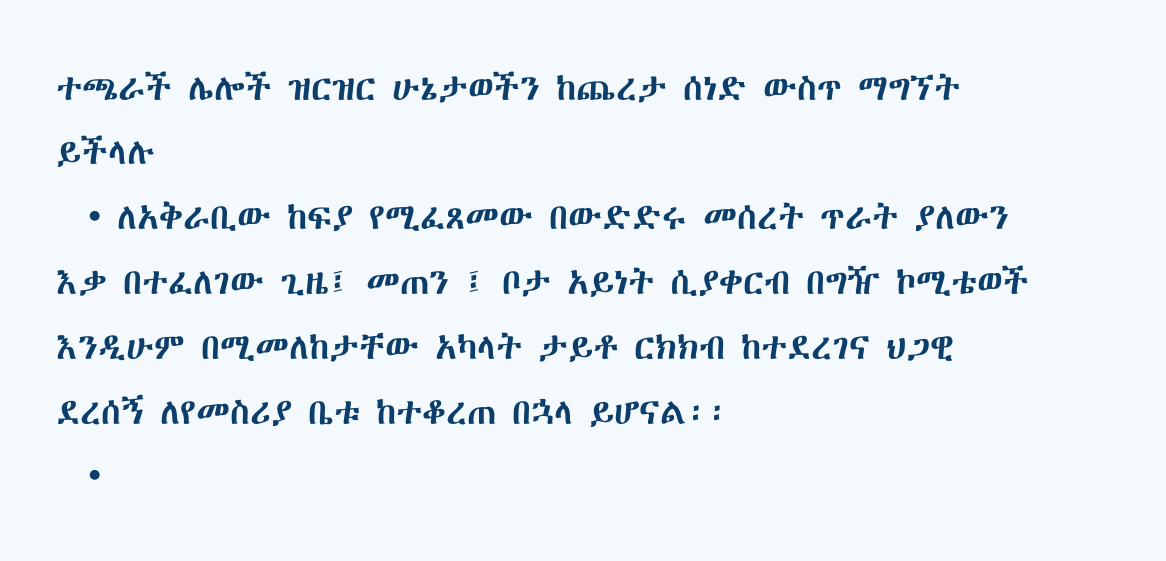ተጫራች ሌሎች ዝርዝር ሁኔታወችን ከጨረታ ሰነድ ውስጥ ማግኘት ይችላሉ
  • ለአቅራቢው ከፍያ የሚፈጸመው በውድድሩ መሰረት ጥራት ያለውን እቃ በተፈለገው ጊዜ፤ መጠን ፤ ቦታ አይነት ሲያቀርብ በግዥ ኮሚቴወች እንዲሁም በሚመለከታቸው አካላት ታይቶ ርክክብ ከተደረገና ህጋዊ ደረሰኝ ለየመስሪያ ቤቱ ከተቆረጠ በኋላ ይሆናል፡፡
  •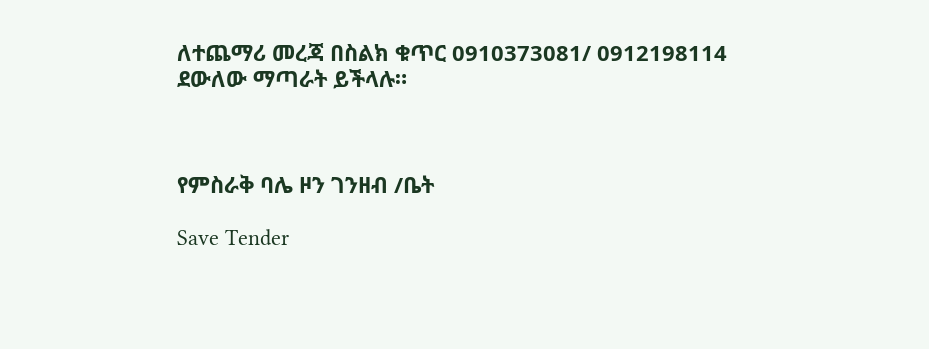ለተጨማሪ መረጃ በስልክ ቁጥር 0910373081/ 0912198114 ደውለው ማጣራት ይችላሉ።



የምስራቅ ባሌ ዞን ገንዘብ /ቤት

Save Tender